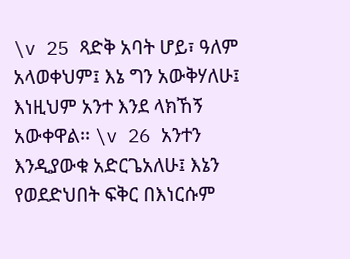\v 25 ጻድቅ አባት ሆይ፣ ዓለም አላወቀህም፤ እኔ ግን አውቅሃለሁ፤ እነዚህም አንተ እንደ ላክኸኝ አውቀዋል፡፡ \v 26 አንተን እንዲያውቁ አድርጌአለሁ፤ እኔን የወደድህበት ፍቅር በእነርሱም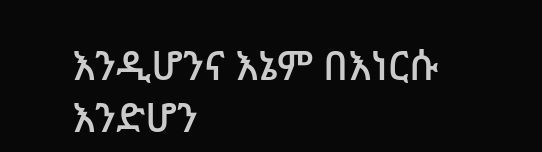እንዲሆንና እኔም በእነርሱ እንድሆን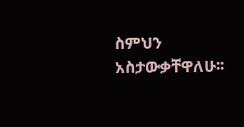ስምህን አስታውቃቸዋለሁ፡፡